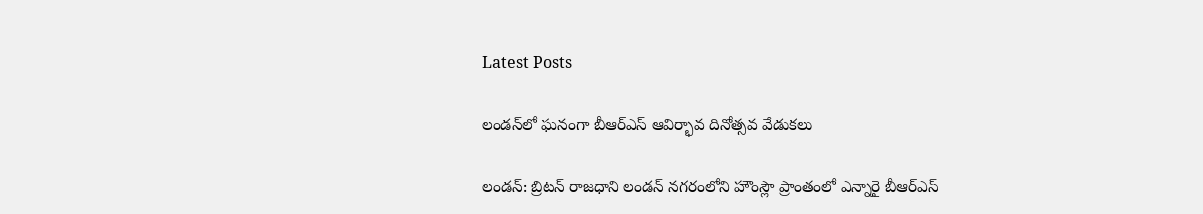Latest Posts

లండన్‌లో ఘనంగా బీఆర్ఎస్ ఆవిర్భావ దినోత్సవ వేడుకలు

లండన్: బ్రిటన్ రాజధాని లండన్ నగరంలోని హౌంస్లౌ ప్రాంతంలో ఎన్నారై బీఆర్ఎస్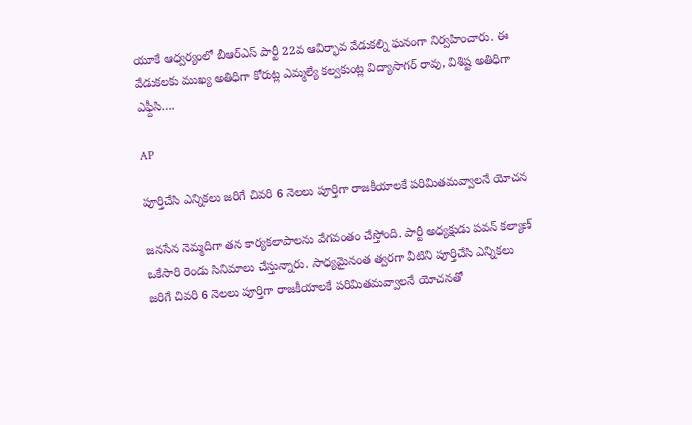యూకే ఆధ్వర్యంలో బీఆర్ఎస్ పార్టీ 22వ ఆవిర్భావ వేడుకల్ని ఘనంగా నిర్వహించారు. ఈ వేడుకలకు ముఖ్య అతిధిగా కోరుట్ల ఎమ్మల్యే కల్వకుంట్ల విద్యాసాగర్ రావు, విశిష్ట అతిధిగా ఎఫ్దీసి….

AP

పూర్తిచేసి ఎన్నికలు జరిగే చివరి 6 నెలలు పూర్తిగా రాజకీయాలకే పరిమితమవ్వాలనే యోచన

జనసేన నెమ్మదిగా తన కార్యకలాపాలను వేగవంతం చేస్తోంది. పార్టీ అధ్యక్షుడు పవన్ కల్యాణ్ ఒకేసారి రెండు సినిమాలు చేస్తున్నారు. సాధ్యమైనంత త్వరగా వీటిని పూర్తిచేసి ఎన్నికలు జరిగే చివరి 6 నెలలు పూర్తిగా రాజకీయాలకే పరిమితమవ్వాలనే యోచనతో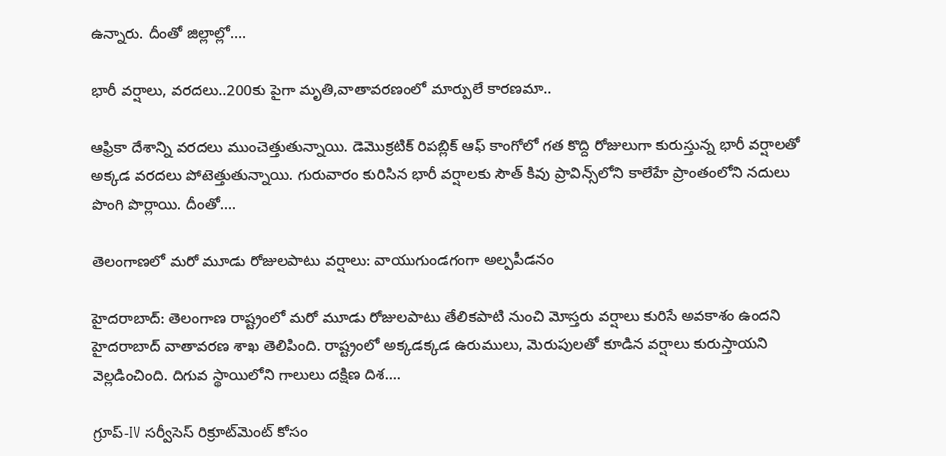ఉన్నారు. దీంతో జిల్లాల్లో….

భారీ వర్షాలు, వరదలు..200కు పైగా మృతి,వాతావరణంలో మార్పులే కారణమా..

ఆఫ్రికా దేశాన్ని వరదలు ముంచెత్తుతున్నాయి. డెమొక్రటిక్ రిపబ్లిక్ ఆఫ్ కాంగోలో గత కొద్ది రోజులుగా కురుస్తున్న భారీ వర్షాలతో అక్కడ వరదలు పోటెత్తుతున్నాయి. గురువారం కురిసిన భారీ వర్షాలకు సౌత్ కివు ప్రావిన్స్‌లోని కాలేహే ప్రాంతంలోని నదులు పొంగి పొర్లాయి. దీంతో….

తెలంగాణలో మరో మూడు రోజులపాటు వర్షాలు: వాయుగుండగంగా అల్పపీడనం

హైదరాబాద్: తెలంగాణ రాష్ట్రంలో మరో మూడు రోజులపాటు తేలికపాటి నుంచి మోస్తరు వర్షాలు కురిసే అవకాశం ఉందని హైదరాబాద్ వాతావరణ శాఖ తెలిపింది. రాష్ట్రంలో అక్కడక్కడ ఉరుములు, మెరుపులతో కూడిన వర్షాలు కురుస్తాయని వెల్లడించింది. దిగువ స్థాయిలోని గాలులు దక్షిణ దిశ….

గ్రూప్-IV సర్వీసెస్ రిక్రూట్‌మెంట్ కోసం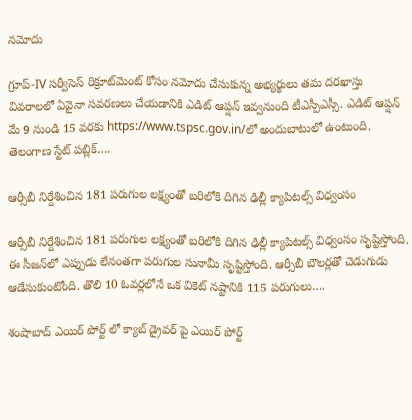నమోదు

గ్రూప్-IV సర్వీసెస్ రిక్రూట్‌మెంట్ కోసం నమోదు చేసుకున్న అభ్యర్థులు తమ దరఖాస్తు వివరాలలో ఏవైనా సవరణలు చేయడానికి ఎడిట్‌ ఆప్షన్‌ ఇవ్వనుంది టీఎస్పీఎస్సీ. ఎడిట్‌ ఆప్షన్‌ మే 9 నుండి 15 వరకు https://www.tspsc.gov.in/లో అందుబాటులో ఉంటుంది. తెలంగాణ స్టేట్ పబ్లిక్….

ఆర్సీబీ నిర్దేశించిన 181 పరుగుల లక్ష్యంతో బరిలోకి దిగిన ఢిల్లీ క్యాపిటల్స్ విధ్వంసం

ఆర్సీబీ నిర్దేశించిన 181 పరుగుల లక్ష్యంతో బరిలోకి దిగిన ఢిల్లీ క్యాపిటల్స్ విధ్వంసం సృష్టిస్తోంది. ఈ సీజన్‌లో ఎప్పుడు లేనంతగా పరుగుల సునామీ సృష్టిస్తోంది. ఆర్సీబీ బౌలర్లతో చెడుగుడు ఆడేసుకుంటోంది. తొలి 10 ఓవర్లలోనే ఒక వికెట్ నష్టానికి 115 పరుగులు….

శంషాబాద్ ఎయిర్ పోర్ట్ లో క్యాబ్ డ్రైవర్ పై ఎయిర్ పోర్ట్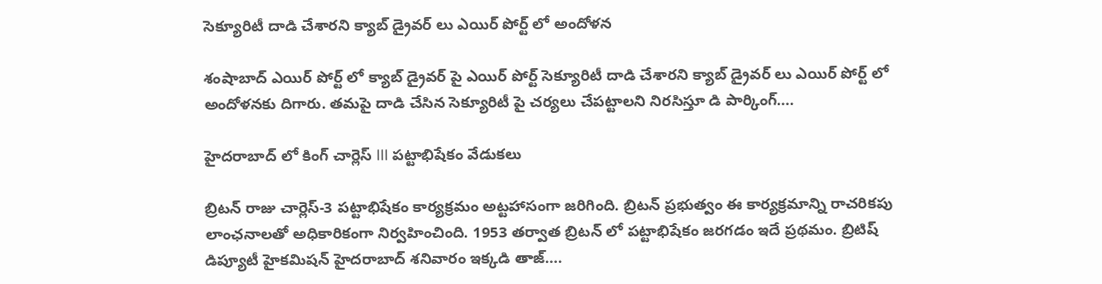సెక్యూరిటీ దాడి చేశారని క్యాబ్ డ్రైవర్ లు ఎయిర్ పోర్ట్ లో అందోళన

శంషాబాద్ ఎయిర్ పోర్ట్ లో క్యాబ్ డ్రైవర్ పై ఎయిర్ పోర్ట్ సెక్యూరిటీ దాడి చేశారని క్యాబ్ డ్రైవర్ లు ఎయిర్ పోర్ట్ లో అందోళనకు దిగారు. తమపై దాడి చేసిన సెక్యూరిటీ పై చర్యలు చేపట్టాలని నిరసిస్తూ డి పార్కింగ్….

హైదరాబాద్ లో కింగ్ చార్లెస్ III పట్టాభిషేకం వేడుకలు

బ్రిటన్ రాజు చార్లెస్-3 పట్టాభిషేకం కార్యక్రమం అట్టహాసంగా జరిగింది. బ్రిటన్ ప్రభుత్వం ఈ కార్యక్రమాన్ని రాచరికపు లాంఛనాలతో అధికారికంగా నిర్వహించింది. 1953 తర్వాత బ్రిటన్ లో పట్టాభిషేకం జరగడం ఇదే ప్రథమం. బ్రిటిష్ డిప్యూటీ హైకమిషన్ హైదరాబాద్ శనివారం ఇక్కడి తాజ్….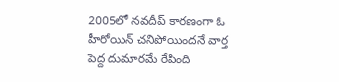2005లో నవదీప్ కారణంగా ఓ హీరోయిన్ చనిపోయిందనే వార్త పెద్ద దుమారమే రేపింది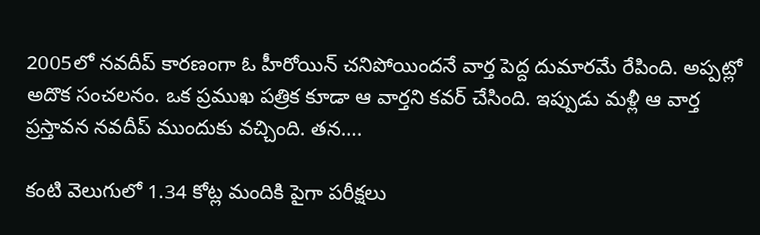2005లో నవదీప్ కారణంగా ఓ హీరోయిన్ చనిపోయిందనే వార్త పెద్ద దుమారమే రేపింది. అప్పట్లో అదొక సంచలనం. ఒక ప్రముఖ పత్రిక కూడా ఆ వార్తని కవర్ చేసింది. ఇప్పుడు మళ్లీ ఆ వార్త ప్రస్తావన నవదీప్ ముందుకు వచ్చింది. తన….

కంటి వెలుగులో 1.34 కోట్ల మందికి పైగా పరీక్షలు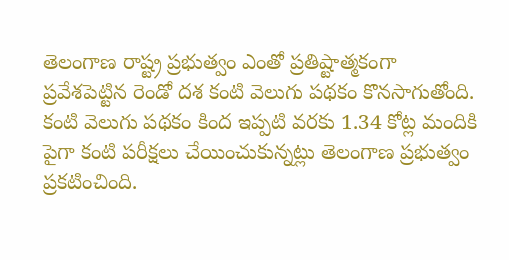తెలంగాణ రాష్ట్ర ప్రభుత్వం ఎంతో ప్రతిష్టాత్మకంగా ప్రవేశపెట్టిన రెండో దశ కంటి వెలుగు పథకం కొనసాగుతోంది. కంటి వెలుగు పథకం కింద ఇప్పటి వరకు 1.34 కోట్ల మందికి పైగా కంటి పరీక్షలు చేయించుకున్నట్లు తెలంగాణ ప్రభుత్వం ప్రకటించింది.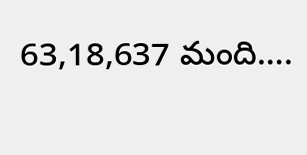63,18,637 మంది….